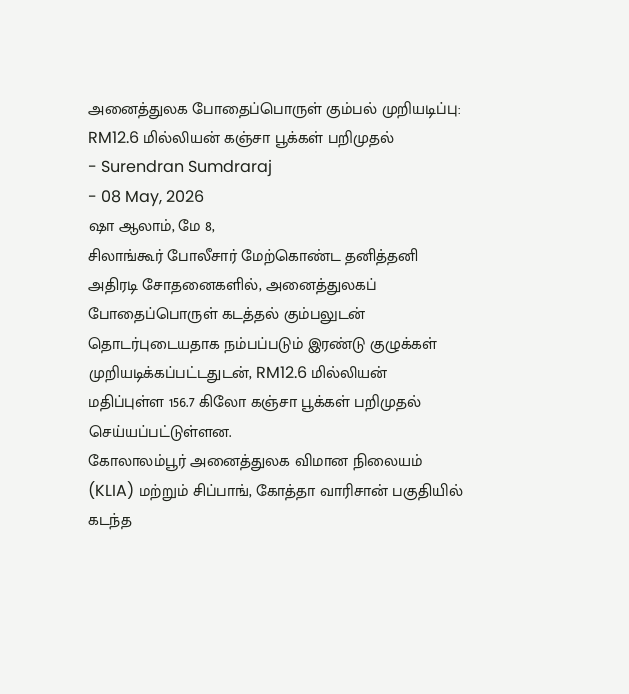அனைத்துலக போதைப்பொருள் கும்பல் முறியடிப்பு: RM12.6 மில்லியன் கஞ்சா பூக்கள் பறிமுதல்
- Surendran Sumdraraj
- 08 May, 2026
ஷா ஆலாம், மே 8,
சிலாங்கூர் போலீசார் மேற்கொண்ட தனித்தனி அதிரடி சோதனைகளில், அனைத்துலகப் போதைப்பொருள் கடத்தல் கும்பலுடன் தொடர்புடையதாக நம்பப்படும் இரண்டு குழுக்கள் முறியடிக்கப்பட்டதுடன், RM12.6 மில்லியன் மதிப்புள்ள 156.7 கிலோ கஞ்சா பூக்கள் பறிமுதல் செய்யப்பட்டுள்ளன.
கோலாலம்பூர் அனைத்துலக விமான நிலையம் (KLIA) மற்றும் சிப்பாங், கோத்தா வாரிசான் பகுதியில் கடந்த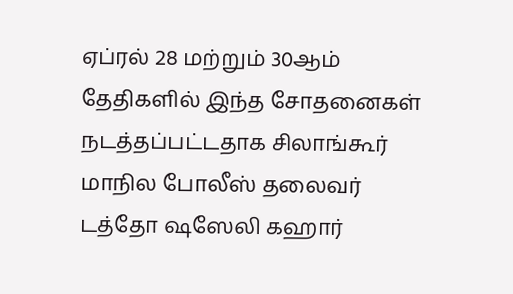ஏப்ரல் 28 மற்றும் 30ஆம் தேதிகளில் இந்த சோதனைகள் நடத்தப்பட்டதாக சிலாங்கூர் மாநில போலீஸ் தலைவர் டத்தோ ஷஸேலி கஹார்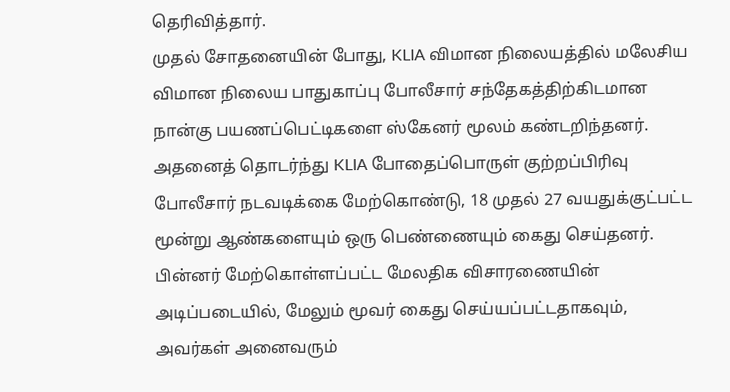தெரிவித்தார்.
முதல் சோதனையின் போது, KLIA விமான நிலையத்தில் மலேசிய விமான நிலைய பாதுகாப்பு போலீசார் சந்தேகத்திற்கிடமான நான்கு பயணப்பெட்டிகளை ஸ்கேனர் மூலம் கண்டறிந்தனர். அதனைத் தொடர்ந்து KLIA போதைப்பொருள் குற்றப்பிரிவு போலீசார் நடவடிக்கை மேற்கொண்டு, 18 முதல் 27 வயதுக்குட்பட்ட மூன்று ஆண்களையும் ஒரு பெண்ணையும் கைது செய்தனர்.
பின்னர் மேற்கொள்ளப்பட்ட மேலதிக விசாரணையின் அடிப்படையில், மேலும் மூவர் கைது செய்யப்பட்டதாகவும், அவர்கள் அனைவரும்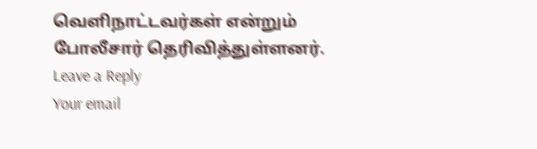வெளிநாட்டவர்கள் என்றும் போலீசார் தெரிவித்துள்ளனர்.
Leave a Reply
Your email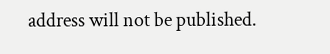address will not be published.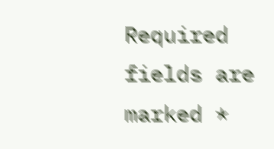Required fields are marked *